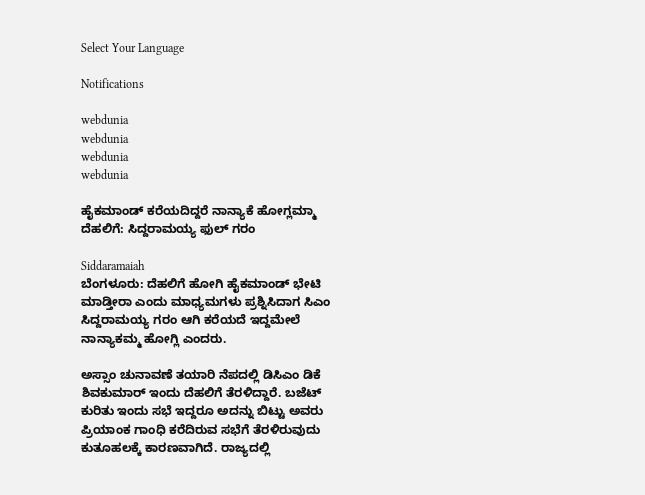Select Your Language

Notifications

webdunia
webdunia
webdunia
webdunia

ಹೈಕಮಾಂಡ್ ಕರೆಯದಿದ್ದರೆ ನಾನ್ಯಾಕೆ ಹೋಗ್ಲಮ್ಮಾ ದೆಹಲಿಗೆ: ಸಿದ್ದರಾಮಯ್ಯ ಫುಲ್ ಗರಂ

Siddaramaiah
ಬೆಂಗಳೂರು: ದೆಹಲಿಗೆ ಹೋಗಿ ಹೈಕಮಾಂಡ್ ಭೇಟಿ ಮಾಡ್ತೀರಾ ಎಂದು ಮಾಧ್ಯಮಗಳು ಪ್ರಶ್ನಿಸಿದಾಗ ಸಿಎಂ ಸಿದ್ದರಾಮಯ್ಯ ಗರಂ ಆಗಿ ಕರೆಯದೆ ಇದ್ದಮೇಲೆ ನಾನ್ಯಾಕಮ್ಮ ಹೋಗ್ಲಿ ಎಂದರು.

ಅಸ್ಸಾಂ ಚುನಾವಣೆ ತಯಾರಿ ನೆಪದಲ್ಲಿ ಡಿಸಿಎಂ ಡಿಕೆ ಶಿವಕುಮಾರ್ ಇಂದು ದೆಹಲಿಗೆ ತೆರಳಿದ್ದಾರೆ. ಬಜೆಟ್ ಕುರಿತು ಇಂದು ಸಭೆ ಇದ್ದರೂ ಅದನ್ನು ಬಿಟ್ಟು ಅವರು ಪ್ರಿಯಾಂಕ ಗಾಂಧಿ ಕರೆದಿರುವ ಸಭೆಗೆ ತೆರಳಿರುವುದು ಕುತೂಹಲಕ್ಕೆ ಕಾರಣವಾಗಿದೆ. ರಾಜ್ಯದಲ್ಲಿ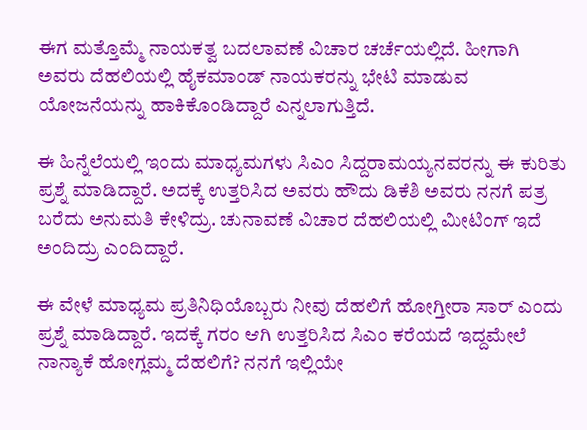ಈಗ ಮತ್ತೊಮ್ಮೆ ನಾಯಕತ್ವ ಬದಲಾವಣೆ ವಿಚಾರ ಚರ್ಚೆಯಲ್ಲಿದೆ. ಹೀಗಾಗಿ ಅವರು ದೆಹಲಿಯಲ್ಲಿ ಹೈಕಮಾಂಡ್ ನಾಯಕರನ್ನು ಭೇಟಿ ಮಾಡುವ ಯೋಜನೆಯನ್ನು ಹಾಕಿಕೊಂಡಿದ್ದಾರೆ ಎನ್ನಲಾಗುತ್ತಿದೆ.

ಈ ಹಿನ್ನೆಲೆಯಲ್ಲಿ ಇಂದು ಮಾಧ್ಯಮಗಳು ಸಿಎಂ ಸಿದ್ದರಾಮಯ್ಯನವರನ್ನು ಈ ಕುರಿತು ಪ್ರಶ್ನೆ ಮಾಡಿದ್ದಾರೆ. ಅದಕ್ಕೆ ಉತ್ತರಿಸಿದ ಅವರು ಹೌದು ಡಿಕೆಶಿ ಅವರು ನನಗೆ ಪತ್ರ ಬರೆದು ಅನುಮತಿ ಕೇಳಿದ್ರು. ಚುನಾವಣೆ ವಿಚಾರ ದೆಹಲಿಯಲ್ಲಿ ಮೀಟಿಂಗ್ ಇದೆ ಅಂದಿದ್ರು ಎಂದಿದ್ದಾರೆ.

ಈ ವೇಳೆ ಮಾಧ್ಯಮ ಪ್ರತಿನಿಧಿಯೊಬ್ಬರು ನೀವು ದೆಹಲಿಗೆ ಹೋಗ್ತೀರಾ ಸಾರ್ ಎಂದು ಪ್ರಶ್ನೆ ಮಾಡಿದ್ದಾರೆ. ಇದಕ್ಕೆ ಗರಂ ಆಗಿ ಉತ್ತರಿಸಿದ ಸಿಎಂ ಕರೆಯದೆ ಇದ್ದಮೇಲೆ ನಾನ್ಯಾಕೆ ಹೋಗ್ಲಮ್ಮ ದೆಹಲಿಗೆ? ನನಗೆ ಇಲ್ಲಿಯೇ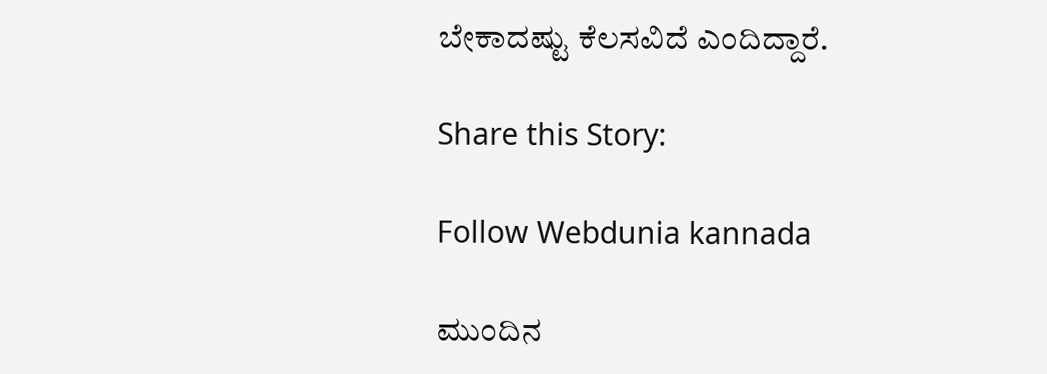ಬೇಕಾದಷ್ಟು ಕೆಲಸವಿದೆ ಎಂದಿದ್ದಾರೆ.

Share this Story:

Follow Webdunia kannada

ಮುಂದಿನ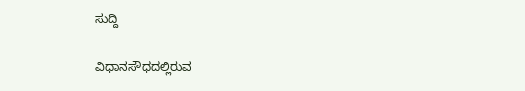ಸುದ್ದಿ

ವಿಧಾನಸೌಧದಲ್ಲಿರುವ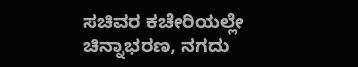ಸಚಿವರ ಕಚೇರಿಯಲ್ಲೇ ಚಿನ್ನಾಭರಣ, ನಗದು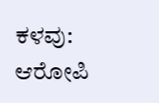ಕಳವು: ಆರೋಪಿ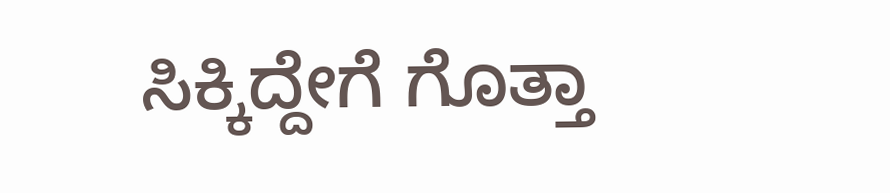ಸಿಕ್ಕಿದ್ದೇಗೆ ಗೊತ್ತಾ